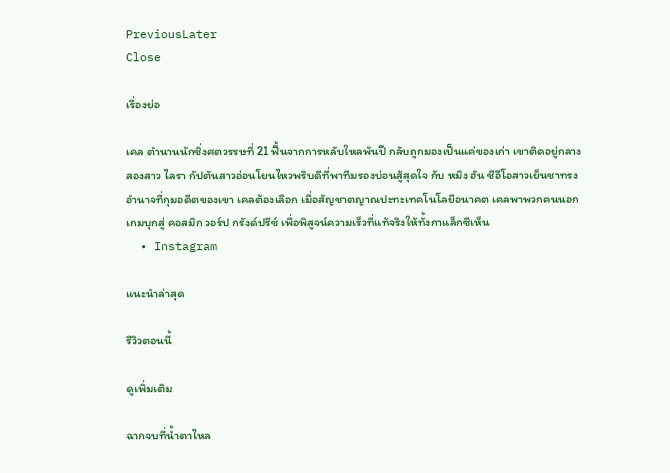PreviousLater
Close

เรื่องย่อ

เคล ตำนานนักซิ่งศตวรรษที่ 21 ฟื้นจากการหลับใหลพันปี กลับถูกมองเป็นแค่ของเก่า เขาติดอยู่กลางสองสาว ไลรา กัปตันสาวอ่อนโยนไหวพริบดีที่พาทีมรองบ่อนสู้สุดใจ กับ หมิง ฮัน ซีอีโอสาวเย็นชาทรงอำนาจที่กุมอดีตของเขา เคลต้องเลือก เมื่อสัญชาตญาณปะทะเทคโนโลยีอนาคต เคลพาพวกคนนอกเกมบุกสู่ คอสมิก วอร์ป กรังด์ปรีซ์ เพื่อพิสูจน์ความเร็วที่แท้จริงให้ทั้งกาแล็กซีเห็น
  • Instagram

แนะนำล่าสุด

รีวิวตอนนี้

ดูเพิ่มเติม

ฉากจบที่น้ำตาไหล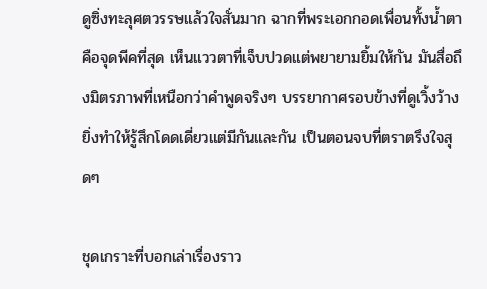ดูซิ่งทะลุศตวรรษแล้วใจสั่นมาก ฉากที่พระเอกกอดเพื่อนทั้งน้ำตาคือจุดพีคที่สุด เห็นแววตาที่เจ็บปวดแต่พยายามยิ้มให้กัน มันสื่อถึงมิตรภาพที่เหนือกว่าคำพูดจริงๆ บรรยากาศรอบข้างที่ดูเวิ้งว้างยิ่งทำให้รู้สึกโดดเดี่ยวแต่มีกันและกัน เป็นตอนจบที่ตราตรึงใจสุดๆ

ชุดเกราะที่บอกเล่าเรื่องราว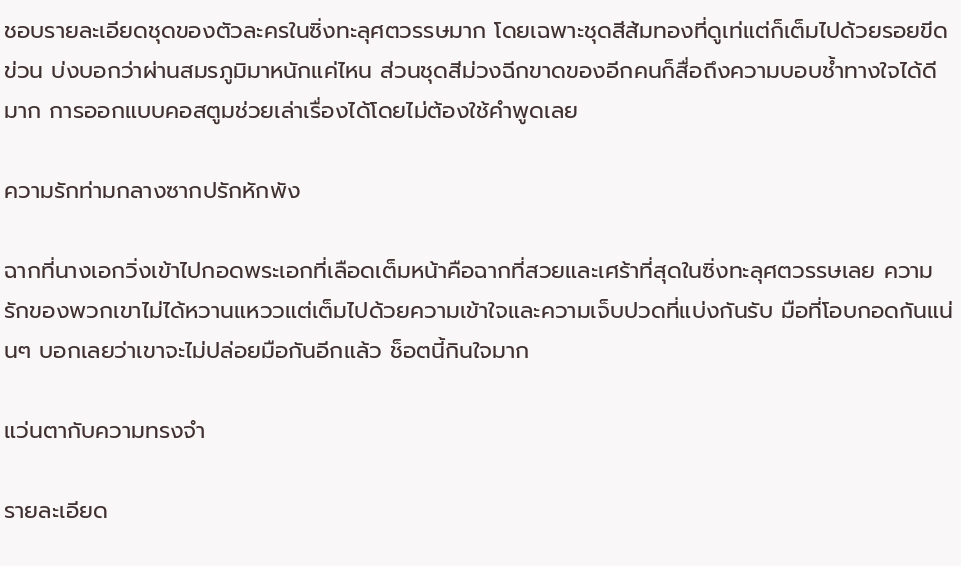ชอบรายละเอียดชุดของตัวละครในซิ่งทะลุศตวรรษมาก โดยเฉพาะชุดสีส้มทองที่ดูเท่แต่ก็เต็มไปด้วยรอยขีดข่วน บ่งบอกว่าผ่านสมรภูมิมาหนักแค่ไหน ส่วนชุดสีม่วงฉีกขาดของอีกคนก็สื่อถึงความบอบช้ำทางใจได้ดีมาก การออกแบบคอสตูมช่วยเล่าเรื่องได้โดยไม่ต้องใช้คำพูดเลย

ความรักท่ามกลางซากปรักหักพัง

ฉากที่นางเอกวิ่งเข้าไปกอดพระเอกที่เลือดเต็มหน้าคือฉากที่สวยและเศร้าที่สุดในซิ่งทะลุศตวรรษเลย ความรักของพวกเขาไม่ได้หวานแหววแต่เต็มไปด้วยความเข้าใจและความเจ็บปวดที่แบ่งกันรับ มือที่โอบกอดกันแน่นๆ บอกเลยว่าเขาจะไม่ปล่อยมือกันอีกแล้ว ช็อตนี้กินใจมาก

แว่นตากับความทรงจำ

รายละเอียด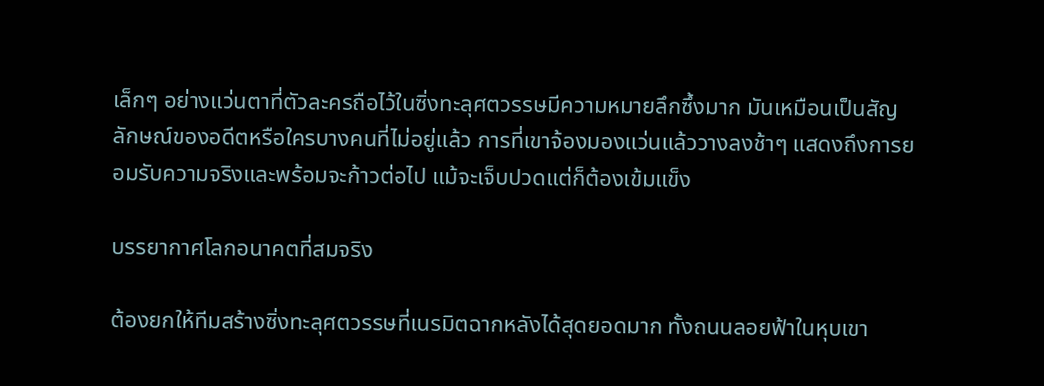เล็กๆ อย่างแว่นตาที่ตัวละครถือไว้ในซิ่งทะลุศตวรรษมีความหมายลึกซึ้งมาก มันเหมือนเป็นสัญลักษณ์ของอดีตหรือใครบางคนที่ไม่อยู่แล้ว การที่เขาจ้องมองแว่นแล้ววางลงช้าๆ แสดงถึงการยอมรับความจริงและพร้อมจะก้าวต่อไป แม้จะเจ็บปวดแต่ก็ต้องเข้มแข็ง

บรรยากาศโลกอนาคตที่สมจริง

ต้องยกให้ทีมสร้างซิ่งทะลุศตวรรษที่เนรมิตฉากหลังได้สุดยอดมาก ทั้งถนนลอยฟ้าในหุบเขา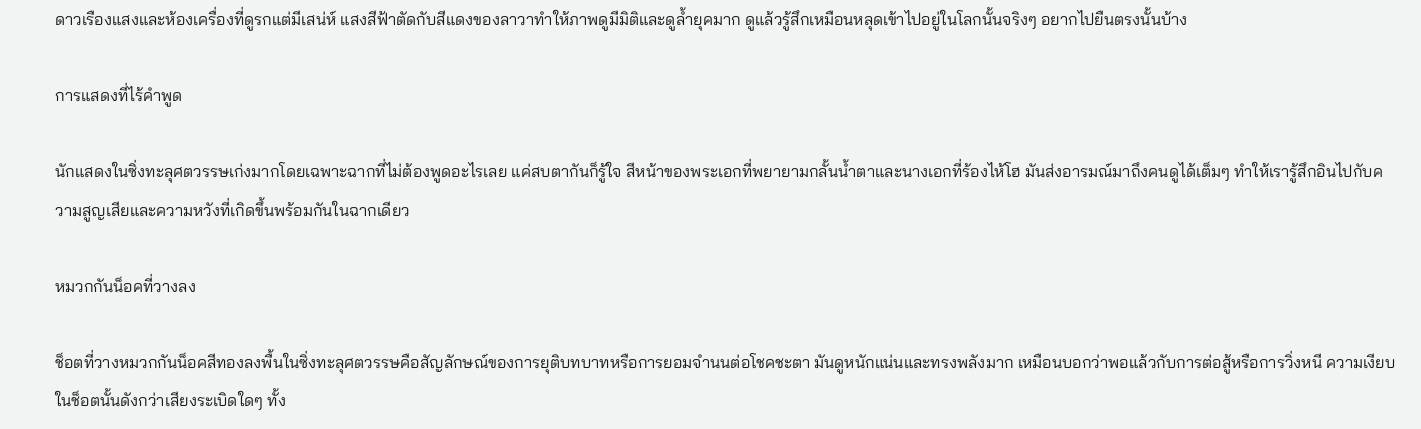ดาวเรืองแสงและห้องเครื่องที่ดูรกแต่มีเสน่ห์ แสงสีฟ้าตัดกับสีแดงของลาวาทำให้ภาพดูมีมิติและดูล้ำยุคมาก ดูแล้วรู้สึกเหมือนหลุดเข้าไปอยู่ในโลกนั้นจริงๆ อยากไปยืนตรงนั้นบ้าง

การแสดงที่ไร้คำพูด

นักแสดงในซิ่งทะลุศตวรรษเก่งมากโดยเฉพาะฉากที่ไม่ต้องพูดอะไรเลย แค่สบตากันก็รู้ใจ สีหน้าของพระเอกที่พยายามกลั้นน้ำตาและนางเอกที่ร้องไห้โฮ มันส่งอารมณ์มาถึงคนดูได้เต็มๆ ทำให้เรารู้สึกอินไปกับความสูญเสียและความหวังที่เกิดขึ้นพร้อมกันในฉากเดียว

หมวกกันน็อคที่วางลง

ช็อตที่วางหมวกกันน็อคสีทองลงพื้นในซิ่งทะลุศตวรรษคือสัญลักษณ์ของการยุติบทบาทหรือการยอมจำนนต่อโชคชะตา มันดูหนักแน่นและทรงพลังมาก เหมือนบอกว่าพอแล้วกับการต่อสู้หรือการวิ่งหนี ความเงียบในช็อตนั้นดังกว่าเสียงระเบิดใดๆ ทั้ง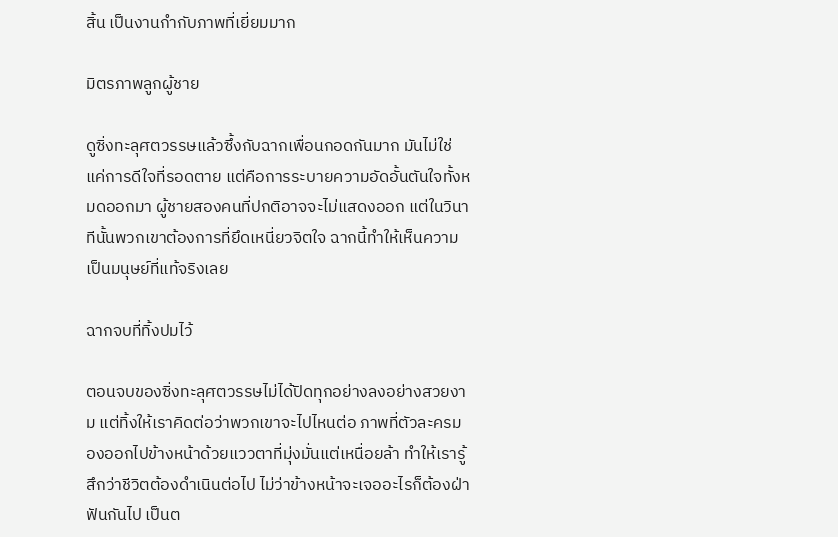สิ้น เป็นงานกำกับภาพที่เยี่ยมมาก

มิตรภาพลูกผู้ชาย

ดูซิ่งทะลุศตวรรษแล้วซึ้งกับฉากเพื่อนกอดกันมาก มันไม่ใช่แค่การดีใจที่รอดตาย แต่คือการระบายความอัดอั้นตันใจทั้งหมดออกมา ผู้ชายสองคนที่ปกติอาจจะไม่แสดงออก แต่ในวินาทีนั้นพวกเขาต้องการที่ยึดเหนี่ยวจิตใจ ฉากนี้ทำให้เห็นความเป็นมนุษย์ที่แท้จริงเลย

ฉากจบที่ทิ้งปมไว้

ตอนจบของซิ่งทะลุศตวรรษไม่ได้ปิดทุกอย่างลงอย่างสวยงาม แต่ทิ้งให้เราคิดต่อว่าพวกเขาจะไปไหนต่อ ภาพที่ตัวละครมองออกไปข้างหน้าด้วยแววตาที่มุ่งมั่นแต่เหนื่อยล้า ทำให้เรารู้สึกว่าชีวิตต้องดำเนินต่อไป ไม่ว่าข้างหน้าจะเจออะไรก็ต้องฝ่าฟันกันไป เป็นต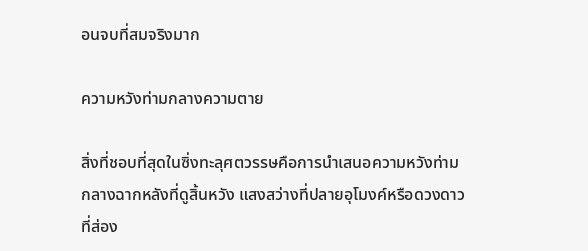อนจบที่สมจริงมาก

ความหวังท่ามกลางความตาย

สิ่งที่ชอบที่สุดในซิ่งทะลุศตวรรษคือการนำเสนอความหวังท่ามกลางฉากหลังที่ดูสิ้นหวัง แสงสว่างที่ปลายอุโมงค์หรือดวงดาวที่ส่อง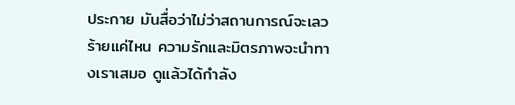ประกาย มันสื่อว่าไม่ว่าสถานการณ์จะเลวร้ายแค่ไหน ความรักและมิตรภาพจะนำทางเราเสมอ ดูแล้วได้กำลัง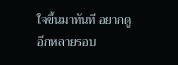ใจขึ้นมาทันที อยากดูอีกหลายรอบ